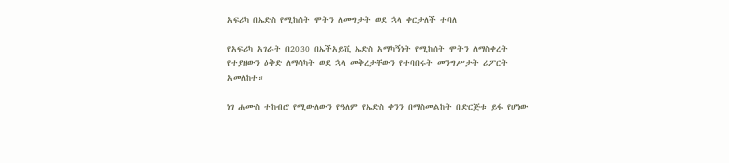አፍሪካ በኤድስ የሚከሰት ሞትን ለመግታት ወደ ኋላ ቀርታለች ተባለ

የአፍሪካ አገራት በ2030 በኤችአይቪ ኤድስ አማካኝነት የሚከሰት ሞትን ለማስቀረት የተያዘውን ዕቅድ ለማሳካት ወደ ኋላ መቅረታቸውን የተባበሩት መንግሥታት ሪፖርት አመለከተ።

ነገ ሐሙስ ተከብሮ የሚውለውን የዓለም የኤድስ ቀንን በማስመልከት በድርጅቱ ይፋ የሆነው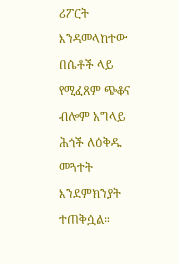ሪፖርት እንዳመላከተው በሴቶች ላይ የሚፈጸም ጭቆና ብሎም አግላይ ሕጎች ለዕቅዱ መጓተት እንደምክንያት ተጠቅሷል።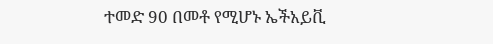ተመድ 90 በመቶ የሚሆኑ ኤችአይቪ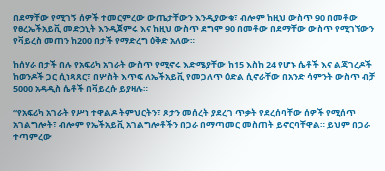በደማቸው የሚገኝ ሰዎች ተመርምረው ውጤታቸውን እንዲያውቁ፣ ብሎም ከዚህ ውስጥ 90 በመቶው የፀረኤችአይቪ መድኃኒት እንዲጀምሩ እና ከዚህ ውስጥ ደግሞ 90 በመቶው በደማቸው ውስጥ የሚገኘውን የቫይረስ መጠን ከ200 በታች የማድረግ ዕቅድ አለው።

ከሰሃራ በታች በሉ የአፍሪካ አገራት ውስጥ የሚኖሩ እድሜያቸው ከ15 እስከ 24 የሆኑ ሴቶች እና ልጃገረዶች ከወንዶች ጋር ሲነጻጸር፣ በሦስት እጥፍ ለኤችአይቪ የመጋለጥ ዕድል ሲኖራቸው በአንድ ሳምንት ውስጥ ብቻ 5000 አዳዲስ ሴቶች በቫይረሱ ይያዛሉ።

“የአፍሪካ አገራት የሥነ ተዋልዶ ትምህርትን፣ ጾታን መሰረት ያደረገ ጥቃት የደረሰባቸው ሰዎች የሚሰጥ አገልግሎት፣ ብሎም የኤችአይቪ አገልግሎቶችን በጋራ በማጣመር መስጠት ይኖርባቸዋል። ይህም በጋራ ተጣምረው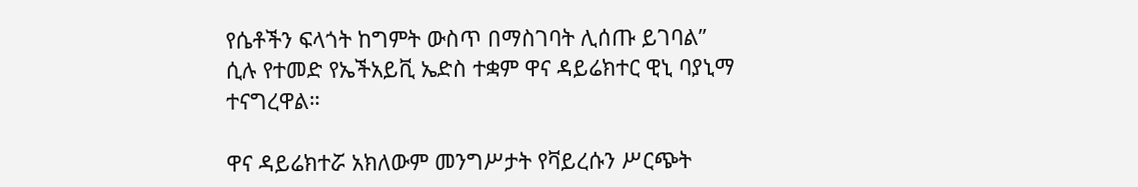የሴቶችን ፍላጎት ከግምት ውስጥ በማስገባት ሊሰጡ ይገባል” ሲሉ የተመድ የኤችአይቪ ኤድስ ተቋም ዋና ዳይሬክተር ዊኒ ባያኒማ ተናግረዋል።

ዋና ዳይሬክተሯ አክለውም መንግሥታት የቫይረሱን ሥርጭት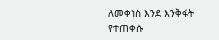ለመቀነስ እንደ እንቅፋት የተጠቀሱ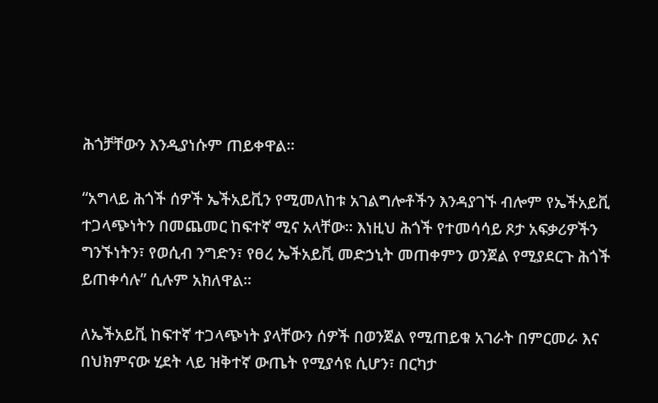ሕጎቻቸውን እንዲያነሱም ጠይቀዋል።

“አግላይ ሕጎች ሰዎች ኤችአይቪን የሚመለከቱ አገልግሎቶችን እንዳያገኙ ብሎም የኤችአይቪ ተጋላጭነትን በመጨመር ከፍተኛ ሚና አላቸው። እነዚህ ሕጎች የተመሳሳይ ጾታ አፍቃሪዎችን ግንኙነትን፣ የወሲብ ንግድን፣ የፀረ ኤችአይቪ መድኃኒት መጠቀምን ወንጀል የሚያደርጉ ሕጎች ይጠቀሳሉ” ሲሉም አክለዋል።

ለኤችአይቪ ከፍተኛ ተጋላጭነት ያላቸውን ሰዎች በወንጀል የሚጠይቁ አገራት በምርመራ እና በህክምናው ሂደት ላይ ዝቅተኛ ውጤት የሚያሳዩ ሲሆን፣ በርካታ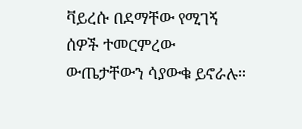ቫይረሱ በደማቸው የሚገኝ ሰዎች ተመርምረው ውጤታቸውን ሳያውቁ ይኖራሉ።